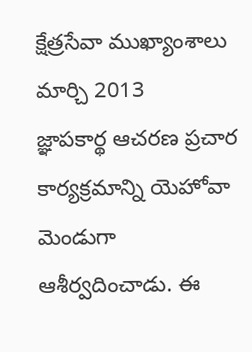క్షేత్రసేవా ముఖ్యాంశాలు
మార్చి 2013
జ్ఞాపకార్థ ఆచరణ ప్రచార కార్యక్రమాన్ని యెహోవా మెండుగా ఆశీర్వదించాడు. ఈ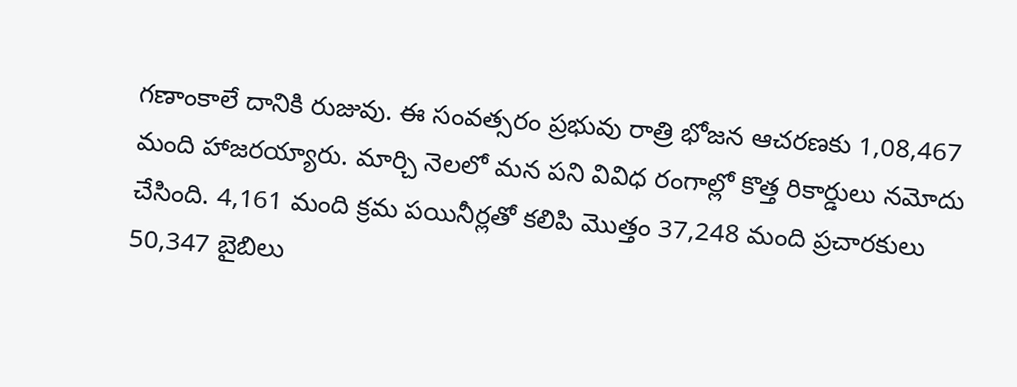గణాంకాలే దానికి రుజువు. ఈ సంవత్సరం ప్రభువు రాత్రి భోజన ఆచరణకు 1,08,467 మంది హాజరయ్యారు. మార్చి నెలలో మన పని వివిధ రంగాల్లో కొత్త రికార్డులు నమోదు చేసింది. 4,161 మంది క్రమ పయినీర్లతో కలిపి మొత్తం 37,248 మంది ప్రచారకులు 50,347 బైబిలు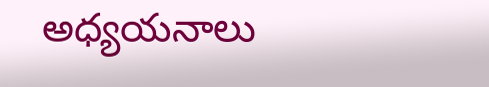అధ్యయనాలు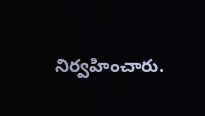నిర్వహించారు.